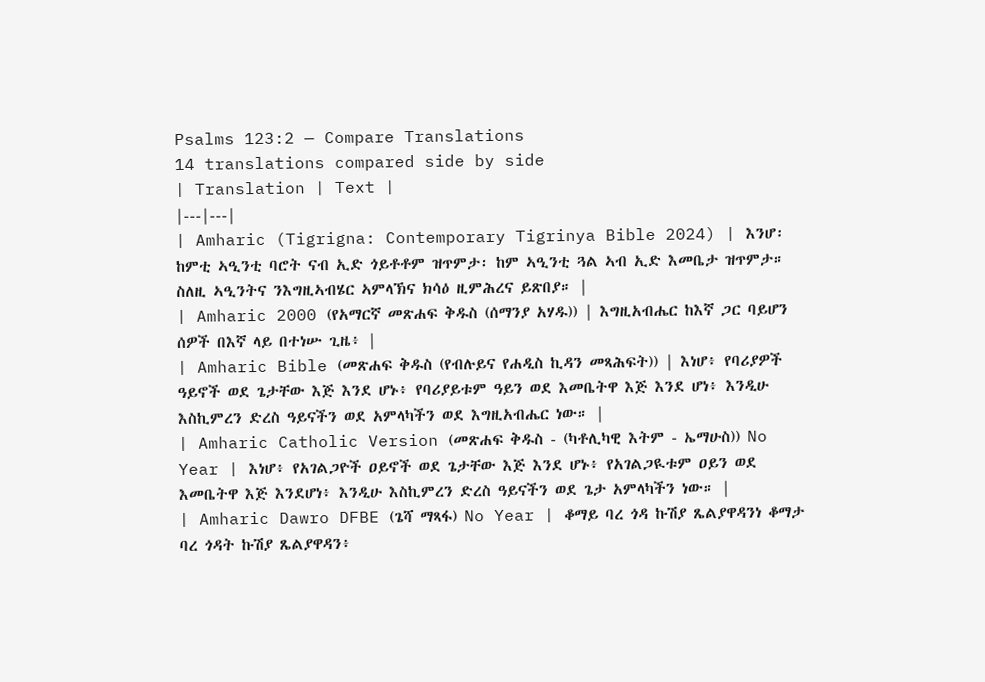Psalms 123:2 — Compare Translations
14 translations compared side by side
| Translation | Text |
|---|---|
| Amharic (Tigrigna: Contemporary Tigrinya Bible 2024) | እንሆ፡ ከምቲ ኣዒንቲ ባሮት ናብ ኢድ ጎይቶቶም ዝጥምታ፡ ከም ኣዒንቲ ጓል ኣብ ኢድ እመቤታ ዝጥምታ። ስለዚ ኣዒንትና ንእግዚኣብሄር ኣምላኽና ክሳዕ ዚምሕረና ይጽበያ። |
| Amharic 2000 (የአማርኛ መጽሐፍ ቅዱስ (ሰማንያ አሃዱ)) | እግዚአብሔር ከእኛ ጋር ባይሆን ሰዎች በእኛ ላይ በተነሡ ጊዜ፥ |
| Amharic Bible (መጽሐፍ ቅዱስ (የብሉይና የሐዲስ ኪዳን መጻሕፍት)) | እነሆ፥ የባሪያዎች ዓይኖች ወደ ጌታቸው እጅ እንደ ሆኑ፥ የባሪያይቱም ዓይን ወደ እመቤትዋ እጅ እንደ ሆነ፥ እንዲሁ እስኪምረን ድረስ ዓይናችን ወደ አምላካችን ወደ እግዚአብሔር ነው። |
| Amharic Catholic Version (መጽሐፍ ቅዱስ - (ካቶሊካዊ እትም - ኤማሁስ)) No Year | እነሆ፥ የአገልጋዮች ዐይኖች ወደ ጌታቸው እጅ እንደ ሆኑ፥ የአገልጋዪቱም ዐይን ወደ እመቤትዋ እጅ እንደሆነ፥ እንዲሁ እስኪምረን ድረስ ዓይናችን ወደ ጌታ አምላካችን ነው። |
| Amharic Dawro DFBE (ጌሻ ማጻፋ) No Year | ቆማይ ባረ ጎዳ ኩሽያ ጼልያዋዳንነ ቆማታ ባረ ጎዳት ኩሽያ ጼልያዋዳን፥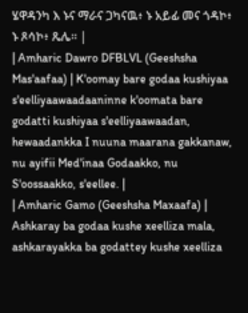ሄዋዳንካ እ ኑና ማራና ጋካናዉ፥ ኑ አይፊ መና ጎዳኮ፥ ኑ ጾሳኮ፥ ጼሌ። |
| Amharic Dawro DFBLVL (Geeshsha Mas'aafaa) | K'oomay bare godaa kushiyaa s'eelliyaawaadaaninne k'oomata bare godatti kushiyaa s'eelliyaawaadan, hewaadankka I nuuna maarana gakkanaw, nu ayifii Med'inaa Godaakko, nu S'oossaakko, s'eellee. |
| Amharic Gamo (Geeshsha Maxaafa) | Ashkaray ba godaa kushe xeelliza mala, ashkarayakka ba godattey kushe xeelliza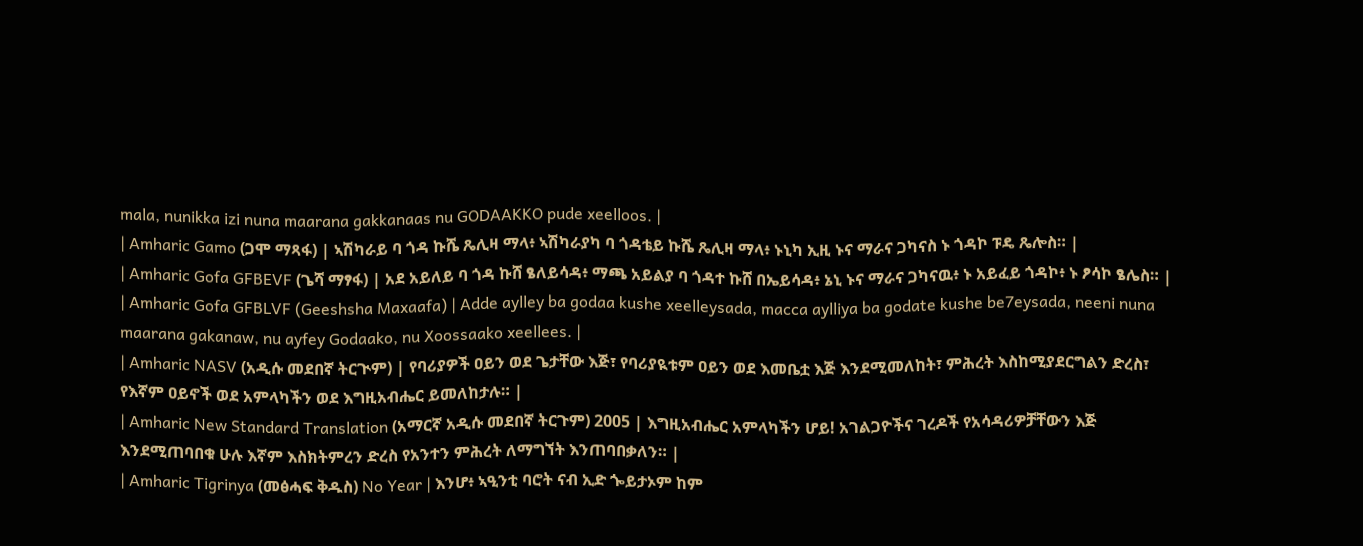mala, nunikka izi nuna maarana gakkanaas nu GODAAKKO pude xeelloos. |
| Amharic Gamo (ጋሞ ማጻፋ) | ኣሽካራይ ባ ጎዳ ኩሼ ጼሊዛ ማላ፥ ኣሽካራያካ ባ ጎዳቴይ ኩሼ ጼሊዛ ማላ፥ ኑኒካ ኢዚ ኑና ማራና ጋካናስ ኑ ጎዳኮ ፑዴ ጼሎስ። |
| Amharic Gofa GFBEVF (ጌሻ ማፃፋ) | አደ አይለይ ባ ጎዳ ኩሸ ፄለይሳዳ፥ ማጫ አይልያ ባ ጎዳተ ኩሸ በኤይሳዳ፥ ኔኒ ኑና ማራና ጋካናዉ፥ ኑ አይፈይ ጎዳኮ፥ ኑ ፆሳኮ ፄሌስ። |
| Amharic Gofa GFBLVF (Geeshsha Maxaafa) | Adde aylley ba godaa kushe xeelleysada, macca aylliya ba godate kushe be7eysada, neeni nuna maarana gakanaw, nu ayfey Godaako, nu Xoossaako xeellees. |
| Amharic NASV (አዲሱ መደበኛ ትርጒም) | የባሪያዎች ዐይን ወደ ጌታቸው እጅ፣ የባሪያዪቱም ዐይን ወደ እመቤቷ እጅ እንደሚመለከት፣ ምሕረት እስከሚያደርግልን ድረስ፣ የእኛም ዐይኖች ወደ አምላካችን ወደ እግዚአብሔር ይመለከታሉ። |
| Amharic New Standard Translation (አማርኛ አዲሱ መደበኛ ትርጉም) 2005 | እግዚአብሔር አምላካችን ሆይ! አገልጋዮችና ገረዶች የአሳዳሪዎቻቸውን እጅ እንደሚጠባበቁ ሁሉ እኛም እስክትምረን ድረስ የአንተን ምሕረት ለማግኘት እንጠባበቃለን። |
| Amharic Tigrinya (መፅሓፍ ቅዱስ) No Year | እንሆ፥ ኣዒንቲ ባሮት ናብ ኢድ ጐይታኦም ከም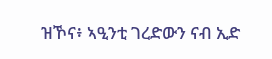ዝኾና፥ ኣዒንቲ ገረድውን ናብ ኢድ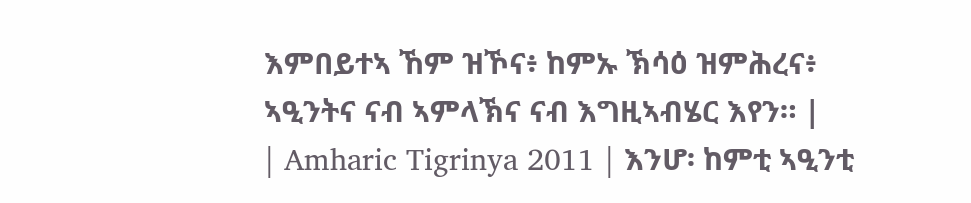እምበይተኣ ኸም ዝኾና፥ ከምኡ ኽሳዕ ዝምሕረና፥ ኣዒንትና ናብ ኣምላኽና ናብ እግዚኣብሄር እየን። |
| Amharic Tigrinya 2011 | እንሆ፡ ከምቲ ኣዒንቲ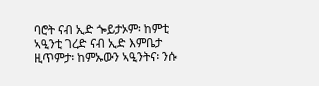ባሮት ናብ ኢድ ጐይታኦም፡ ከምቲ ኣዒንቲ ገረድ ናብ ኢድ እምቤታ ዚጥምታ፡ ከምኡውን ኣዒንትና፡ ንሱ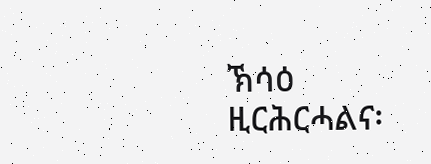ኽሳዕ ዚርሕርሓልና፡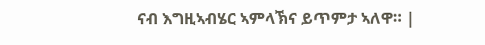ናብ እግዚኣብሄር ኣምላኽና ይጥምታ ኣለዋ። |